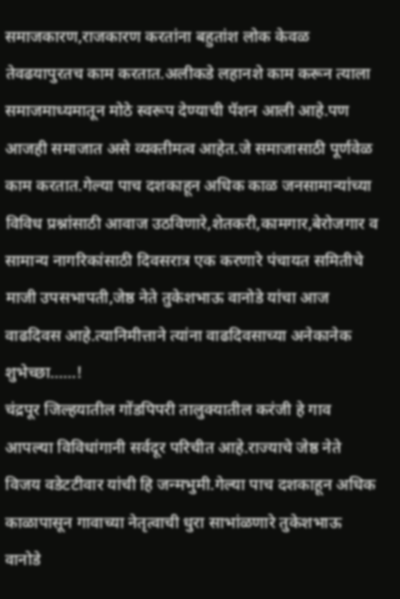समाजकारण,राजकारण करतांना बहुतांश लोक केवळ तेवढयापुरतच काम करतात.अलीकडे लहानशे काम करून त्याला समाजमाध्यमातून मोठे स्वरूप देण्याची पॅशन आली आहे.पण आजही समाजात असे व्यक्तीमत्व आहेत.जे समाजासाठी पूर्णवेळ काम करतात.गेल्या पाच दशकाहून अधिक काळ जनसामान्यांच्या विविध प्रश्नांसाठी आवाज उठविणारे,शेतकरी,कामगार,बेरोजगार व सामान्य नागरिकांसाठी दिवसरात्र एक करणारे पंचायत समितीचे माजी उपसभापती,जेष्ठ नेते तुकेशभाऊ वानोडे यांचा आज वाढदिवस आहे.त्यानिमीत्ताने त्यांना वाढदिवसाच्या अनेकानेक शुभेच्छा……!
चंद्रपूर जिल्हयातील गोंडपिपरी तालुक्यातील करंजी हे गाव आपल्या विविधांगानी सर्वदूर परिचीत आहे.राज्याचे जेष्ठ नेते विजय वडेटटीवार यांची हि जन्मभुमी.गेल्या पाच दशकाहून अधिक काळापासून गावाच्या नेतृत्वाची धुरा साभांळणारे तुकेशभाऊ वानोडे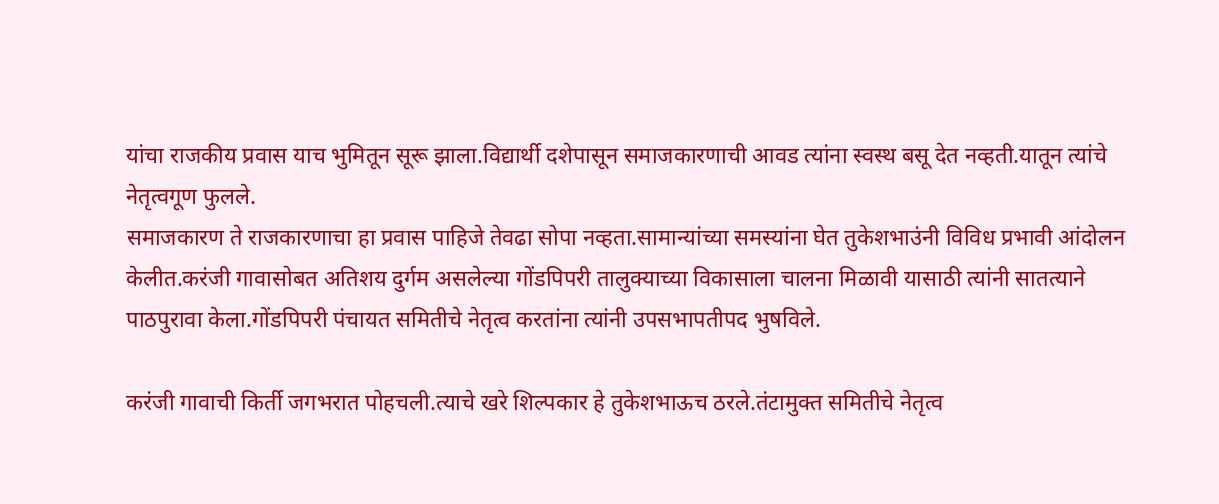यांचा राजकीय प्रवास याच भुमितून सूरू झाला.विद्यार्थी दशेपासून समाजकारणाची आवड त्यांना स्वस्थ बसू देत नव्हती.यातून त्यांचे नेतृत्वगूण फुलले.
समाजकारण ते राजकारणाचा हा प्रवास पाहिजे तेवढा सोपा नव्हता.सामान्यांच्या समस्यांना घेत तुकेशभाउंनी विविध प्रभावी आंदोलन केलीत.करंजी गावासोबत अतिशय दुर्गम असलेल्या गोंडपिपरी तालुक्याच्या विकासाला चालना मिळावी यासाठी त्यांनी सातत्याने पाठपुरावा केला.गोंडपिपरी पंचायत समितीचे नेतृत्व करतांना त्यांनी उपसभापतीपद भुषविले.

करंजी गावाची किर्ती जगभरात पोहचली.त्याचे खरे शिल्पकार हे तुकेशभाऊच ठरले.तंटामुक्त समितीचे नेतृत्व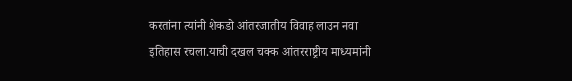करतांना त्यांनी शेकडो आंतरजातीय विवाह लाउन नवा इतिहास रचला.याची दखल चक्क आंतरराष्ट्रीय माध्यमांनी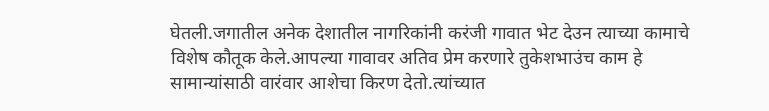घेतली.जगातील अनेक देशातील नागरिकांनी करंजी गावात भेट देउन त्याच्या कामाचे विशेष कौतूक केले.आपल्या गावावर अतिव प्रेम करणारे तुकेशभाउंच काम हे सामान्यांसाठी वारंवार आशेचा किरण देतो.त्यांच्यात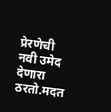प्रेरणेची नवी उमेद देणारा ठरतो.मदत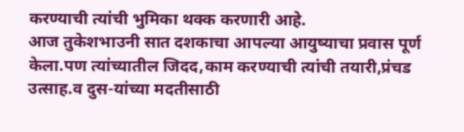करण्याची त्यांची भुमिका थक्क करणारी आहे.
आज तुकेशभाउनी सात दशकाचा आपल्या आयुष्याचा प्रवास पूर्ण केला.पण त्यांच्यातील जिदद,काम करण्याची त्यांची तयारी,प्रंचड उत्साह.व दुस-यांच्या मदतीसाठी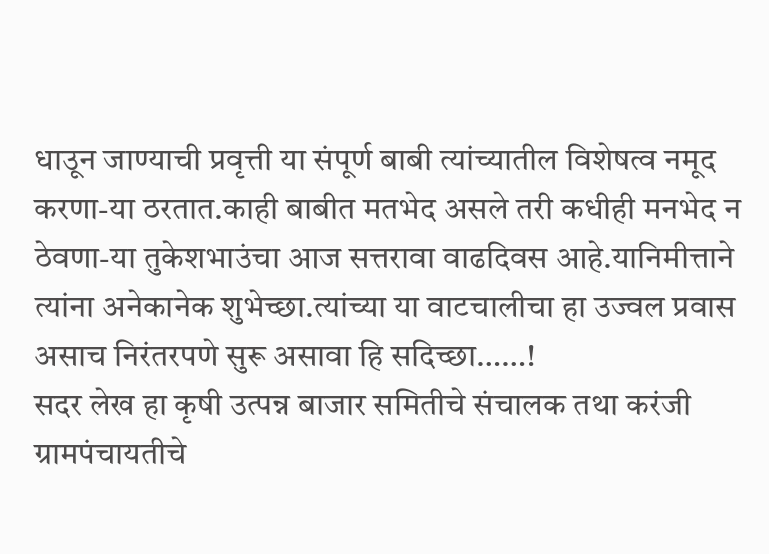धाउून जाण्याची प्रवृत्ती या संपूर्ण बाबी त्यांच्यातील विशेषत्व नमूद करणा-या ठरतात.काही बाबीत मतभेद असले तरी कधीही मनभेद न ठेवणा-या तुकेशभाउंचा आज सत्तरावा वाढदिवस आहे.यानिमीत्ताने त्यांना अनेकानेक शुभेच्छा.त्यांच्या या वाटचालीचा हा उज्वल प्रवास असाच निरंतरपणे सुरू असावा हि सदिच्छा……!
सदर लेख हा कृषी उत्पन्न बाजार समितीचे संचालक तथा करंजी ग्रामपंचायतीचे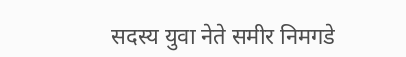सदस्य युवा नेते समीर निमगडे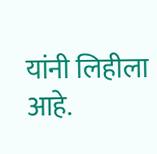यांनी लिहीला आहे.